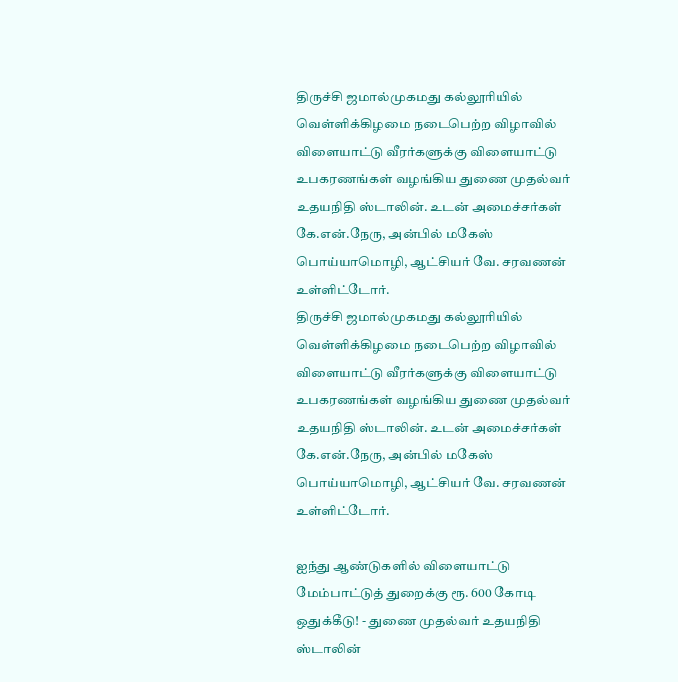திருச்சி ஜமால்முகமது கல்லூரியில் வெள்ளிக்கிழமை நடைபெற்ற விழாவில் விளையாட்டு வீரர்களுக்கு விளையாட்டு உபகரணங்கள் வழங்கிய துணை முதல்வர் உதயநிதி ஸ்டாலின். உடன் அமைச்சர்கள் கே.என்.நேரு, அன்பில் மகேஸ் பொய்யாமொழி, ஆட்சியர் வே. சரவணன் உள்ளிட்டோர்.
திருச்சி ஜமால்முகமது கல்லூரியில் வெள்ளிக்கிழமை நடைபெற்ற விழாவில் விளையாட்டு வீரர்களுக்கு விளையாட்டு உபகரணங்கள் வழங்கிய துணை முதல்வர் உதயநிதி ஸ்டாலின். உடன் அமைச்சர்கள் கே.என்.நேரு, அன்பில் மகேஸ் பொய்யாமொழி, ஆட்சியர் வே. சரவணன் உள்ளிட்டோர்.

ஐந்து ஆண்டுகளில் விளையாட்டு மேம்பாட்டுத் துறைக்கு ரூ. 600 கோடி ஒதுக்கீடு! - துணை முதல்வர் உதயநிதி ஸ்டாலின்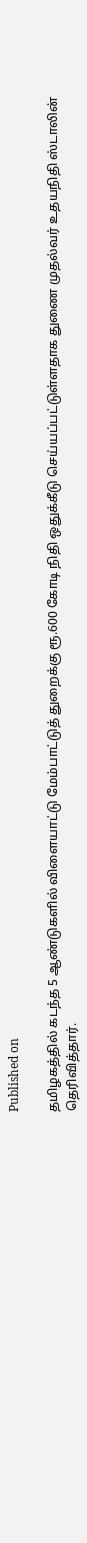Published on

தமிழகத்தில் கடந்த 5 ஆண்டுகளில் விளையாட்டு மேம்பாட்டுத் துறைக்கு ரூ.600 கோடி நிதி ஒதுக்கீடு செய்யப்பட்டுள்ளதாக துணை முதல்வர் உதயநிதி ஸ்டாலின் தெரிவித்தார்.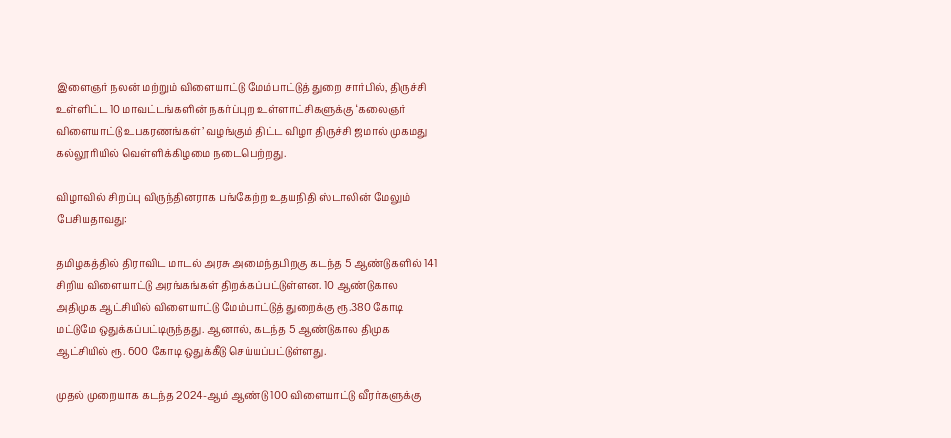இளைஞர் நலன் மற்றும் விளையாட்டு மேம்பாட்டுத் துறை சார்பில், திருச்சி உள்ளிட்ட 10 மாவட்டங்களின் நகர்ப்புற உள்ளாட்சிகளுக்கு ‘கலைஞர் விளையாட்டு உபகரணங்கள்’ வழங்கும் திட்ட விழா திருச்சி ஜமால் முகமது கல்லூரியில் வெள்ளிக்கிழமை நடைபெற்றது.

விழாவில் சிறப்பு விருந்தினராக பங்கேற்ற உதயநிதி ஸ்டாலின் மேலும் பேசியதாவது:

தமிழகத்தில் திராவிட மாடல் அரசு அமைந்தபிறகு கடந்த 5 ஆண்டுகளில் 141 சிறிய விளையாட்டு அரங்கங்கள் திறக்கப்பட்டுள்ளன. 10 ஆண்டுகால அதிமுக ஆட்சியில் விளையாட்டு மேம்பாட்டுத் துறைக்கு ரூ.380 கோடி மட்டுமே ஒதுக்கப்பட்டிருந்தது. ஆனால், கடந்த 5 ஆண்டுகால திமுக ஆட்சியில் ரூ. 600 கோடி ஒதுக்கீடு செய்யப்பட்டுள்ளது.

முதல் முறையாக கடந்த 2024-ஆம் ஆண்டு 100 விளையாட்டு வீரர்களுக்கு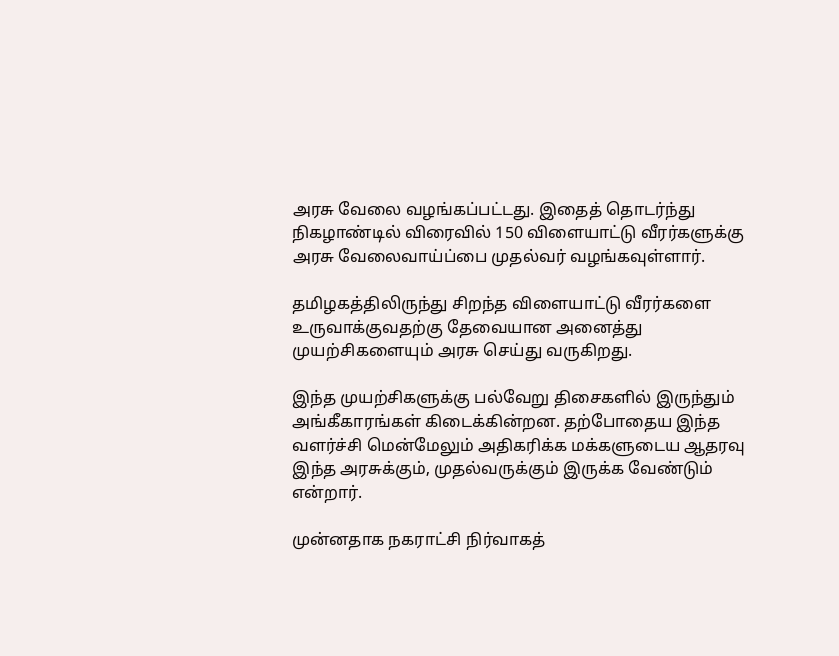அரசு வேலை வழங்கப்பட்டது. இதைத் தொடர்ந்து நிகழாண்டில் விரைவில் 150 விளையாட்டு வீரர்களுக்கு அரசு வேலைவாய்ப்பை முதல்வர் வழங்கவுள்ளார்.

தமிழகத்திலிருந்து சிறந்த விளையாட்டு வீரர்களை உருவாக்குவதற்கு தேவையான அனைத்து முயற்சிகளையும் அரசு செய்து வருகிறது.

இந்த முயற்சிகளுக்கு பல்வேறு திசைகளில் இருந்தும் அங்கீகாரங்கள் கிடைக்கின்றன. தற்போதைய இந்த வளர்ச்சி மென்மேலும் அதிகரிக்க மக்களுடைய ஆதரவு இந்த அரசுக்கும், முதல்வருக்கும் இருக்க வேண்டும் என்றார்.

முன்னதாக நகராட்சி நிர்வாகத்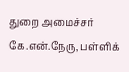துறை அமைச்சர் கே.என்.நேரு, பள்ளிக்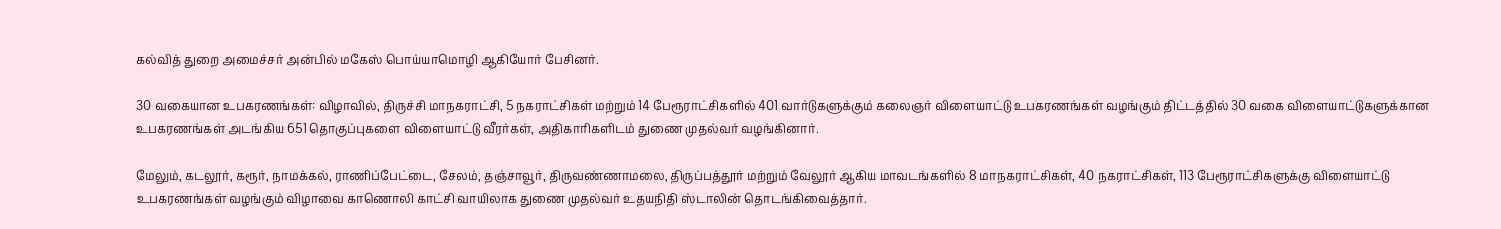கல்வித் துறை அமைச்சர் அன்பில் மகேஸ் பொய்யாமொழி ஆகியோர் பேசினர்.

30 வகையான உபகரணங்கள்: விழாவில், திருச்சி மாநகராட்சி, 5 நகராட்சிகள் மற்றும் 14 பேரூராட்சிகளில் 401 வார்டுகளுக்கும் கலைஞர் விளையாட்டு உபகரணங்கள் வழங்கும் திட்டத்தில் 30 வகை விளையாட்டுகளுக்கான உபகரணங்கள் அடங்கிய 651 தொகுப்புகளை விளையாட்டு வீரர்கள், அதிகாரிகளிடம் துணை முதல்வர் வழங்கினார்.

மேலும், கடலூர், கரூர், நாமக்கல், ராணிப்பேட்டை, சேலம், தஞ்சாவூர், திருவண்ணாமலை, திருப்பத்தூர் மற்றும் வேலூர் ஆகிய மாவடங்களில் 8 மாநகராட்சிகள், 40 நகராட்சிகள், 113 பேரூராட்சிகளுக்கு விளையாட்டு உபகரணங்கள் வழங்கும் விழாவை காணொலி காட்சி வாயிலாக துணை முதல்வர் உதயநிதி ஸ்டாலின் தொடங்கிவைத்தார்.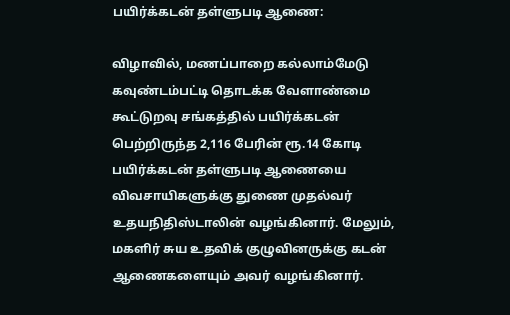பயிர்க்கடன் தள்ளுபடி ஆணை:

விழாவில், மணப்பாறை கல்லாம்மேடு கவுண்டம்பட்டி தொடக்க வேளாண்மை கூட்டுறவு சங்கத்தில் பயிர்க்கடன் பெற்றிருந்த 2,116 பேரின் ரூ.14 கோடி பயிர்க்கடன் தள்ளுபடி ஆணையை விவசாயிகளுக்கு துணை முதல்வர் உதயநிதிஸ்டாலின் வழங்கினார். மேலும், மகளிர் சுய உதவிக் குழுவினருக்கு கடன் ஆணைகளையும் அவர் வழங்கினார்.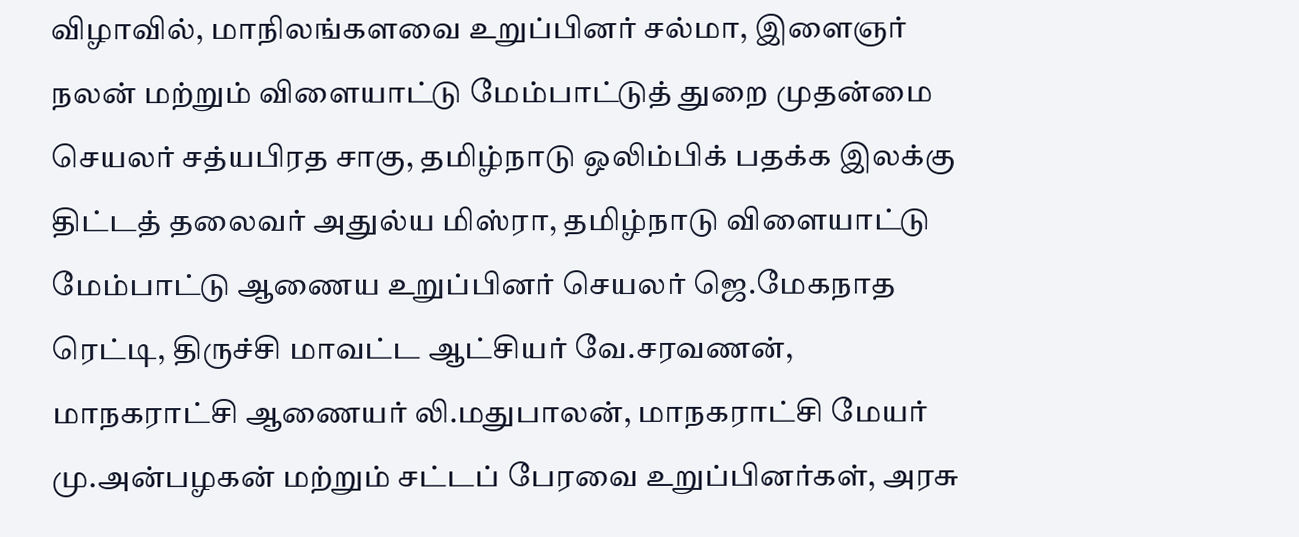விழாவில், மாநிலங்களவை உறுப்பினர் சல்மா, இளைஞர் நலன் மற்றும் விளையாட்டு மேம்பாட்டுத் துறை முதன்மை செயலர் சத்யபிரத சாகு, தமிழ்நாடு ஒலிம்பிக் பதக்க இலக்கு திட்டத் தலைவர் அதுல்ய மிஸ்ரா, தமிழ்நாடு விளையாட்டு மேம்பாட்டு ஆணைய உறுப்பினர் செயலர் ஜெ.மேகநாத ரெட்டி, திருச்சி மாவட்ட ஆட்சியர் வே.சரவணன், மாநகராட்சி ஆணையர் லி.மதுபாலன், மாநகராட்சி மேயர் மு.அன்பழகன் மற்றும் சட்டப் பேரவை உறுப்பினர்கள், அரசு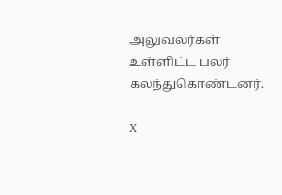அலுவலர்கள் உள்ளிட்ட பலர் கலந்துகொண்டனர்.

X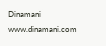Dinamani
www.dinamani.com